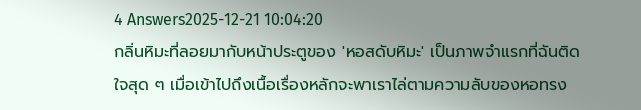4 Answers2025-12-21 10:04:20
กลิ่นหิมะที่ลอยมากับหน้าประตูของ 'หอสดับหิมะ' เป็นภาพจำแรกที่ฉันติดใจสุด ๆ เมื่อเข้าไปถึงเนื้อเรื่องหลักจะพาเราไล่ตามความลับของหอทรง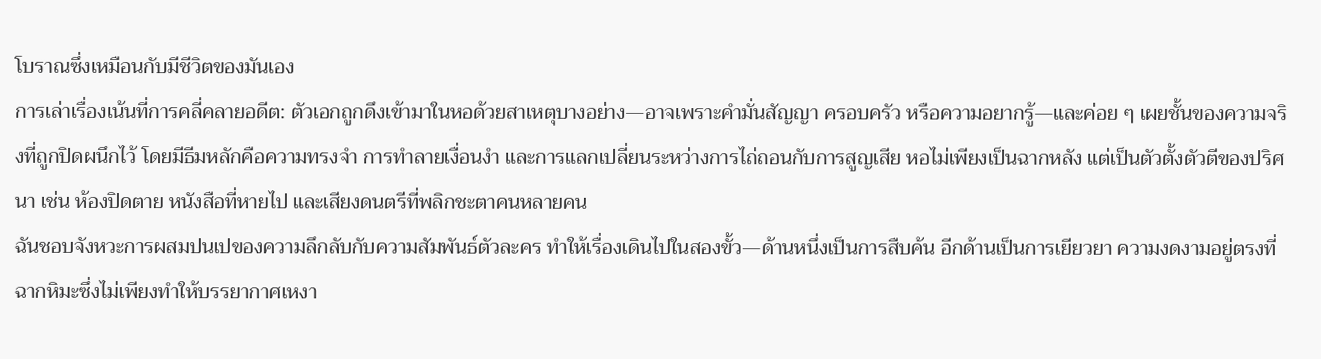โบราณซึ่งเหมือนกับมีชีวิตของมันเอง
การเล่าเรื่องเน้นที่การคลี่คลายอดีต: ตัวเอกถูกดึงเข้ามาในหอด้วยสาเหตุบางอย่าง—อาจเพราะคำมั่นสัญญา ครอบครัว หรือความอยากรู้—และค่อย ๆ เผยชั้นของความจริงที่ถูกปิดผนึกไว้ โดยมีธีมหลักคือความทรงจำ การทำลายเงื่อนงำ และการแลกเปลี่ยนระหว่างการไถ่ถอนกับการสูญเสีย หอไม่เพียงเป็นฉากหลัง แต่เป็นตัวตั้งตัวตีของปริศนา เช่น ห้องปิดตาย หนังสือที่หายไป และเสียงดนตรีที่พลิกชะตาคนหลายคน
ฉันชอบจังหวะการผสมปนเปของความลึกลับกับความสัมพันธ์ตัวละคร ทำให้เรื่องเดินไปในสองขั้ว—ด้านหนึ่งเป็นการสืบค้น อีกด้านเป็นการเยียวยา ความงดงามอยู่ตรงที่ฉากหิมะซึ่งไม่เพียงทำให้บรรยากาศเหงา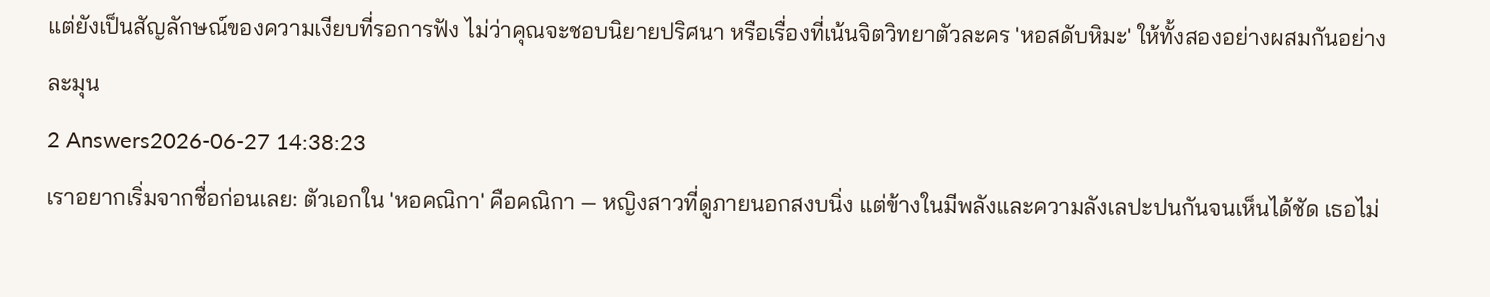แต่ยังเป็นสัญลักษณ์ของความเงียบที่รอการฟัง ไม่ว่าคุณจะชอบนิยายปริศนา หรือเรื่องที่เน้นจิตวิทยาตัวละคร 'หอสดับหิมะ' ให้ทั้งสองอย่างผสมกันอย่างละมุน
2 Answers2026-06-27 14:38:23
เราอยากเริ่มจากชื่อก่อนเลย: ตัวเอกใน 'หอคณิกา' คือคณิกา — หญิงสาวที่ดูภายนอกสงบนิ่ง แต่ข้างในมีพลังและความลังเลปะปนกันจนเห็นได้ชัด เธอไม่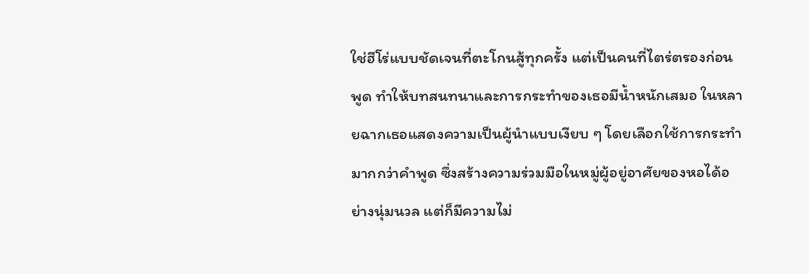ใช่ฮีโร่แบบชัดเจนที่ตะโกนสู้ทุกครั้ง แต่เป็นคนที่ไตร่ตรองก่อนพูด ทำให้บทสนทนาและการกระทำของเธอมีน้ำหนักเสมอ ในหลายฉากเธอแสดงความเป็นผู้นำแบบเงียบ ๆ โดยเลือกใช้การกระทำมากกว่าคำพูด ซึ่งสร้างความร่วมมือในหมู่ผู้อยู่อาศัยของหอได้อย่างนุ่มนวล แต่ก็มีความไม่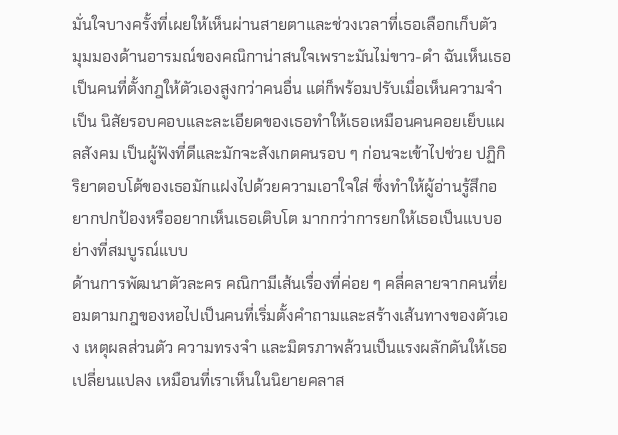มั่นใจบางครั้งที่เผยให้เห็นผ่านสายตาและช่วงเวลาที่เธอเลือกเก็บตัว
มุมมองด้านอารมณ์ของคณิกาน่าสนใจเพราะมันไม่ขาว-ดำ ฉันเห็นเธอเป็นคนที่ตั้งกฎให้ตัวเองสูงกว่าคนอื่น แต่ก็พร้อมปรับเมื่อเห็นความจำเป็น นิสัยรอบคอบและละเอียดของเธอทำให้เธอเหมือนคนคอยเย็บแผลสังคม เป็นผู้ฟังที่ดีและมักจะสังเกตคนรอบ ๆ ก่อนจะเข้าไปช่วย ปฏิกิริยาตอบโต้ของเธอมักแฝงไปด้วยความเอาใจใส่ ซึ่งทำให้ผู้อ่านรู้สึกอยากปกป้องหรืออยากเห็นเธอเติบโต มากกว่าการยกให้เธอเป็นแบบอย่างที่สมบูรณ์แบบ
ด้านการพัฒนาตัวละคร คณิกามีเส้นเรื่องที่ค่อย ๆ คลี่คลายจากคนที่ยอมตามกฎของหอไปเป็นคนที่เริ่มตั้งคำถามและสร้างเส้นทางของตัวเอง เหตุผลส่วนตัว ความทรงจำ และมิตรภาพล้วนเป็นแรงผลักดันให้เธอเปลี่ยนแปลง เหมือนที่เราเห็นในนิยายคลาส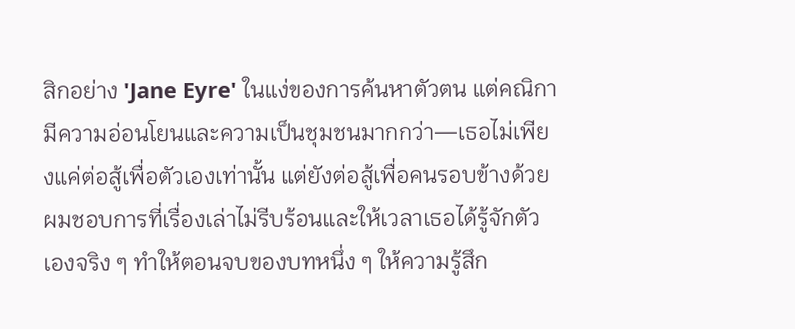สิกอย่าง 'Jane Eyre' ในแง่ของการค้นหาตัวตน แต่คณิกามีความอ่อนโยนและความเป็นชุมชนมากกว่า—เธอไม่เพียงแค่ต่อสู้เพื่อตัวเองเท่านั้น แต่ยังต่อสู้เพื่อคนรอบข้างด้วย ผมชอบการที่เรื่องเล่าไม่รีบร้อนและให้เวลาเธอได้รู้จักตัวเองจริง ๆ ทำให้ตอนจบของบทหนึ่ง ๆ ให้ความรู้สึก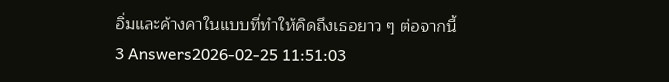อิ่มและค้างคาในแบบที่ทำให้คิดถึงเธอยาว ๆ ต่อจากนี้
3 Answers2026-02-25 11:51:03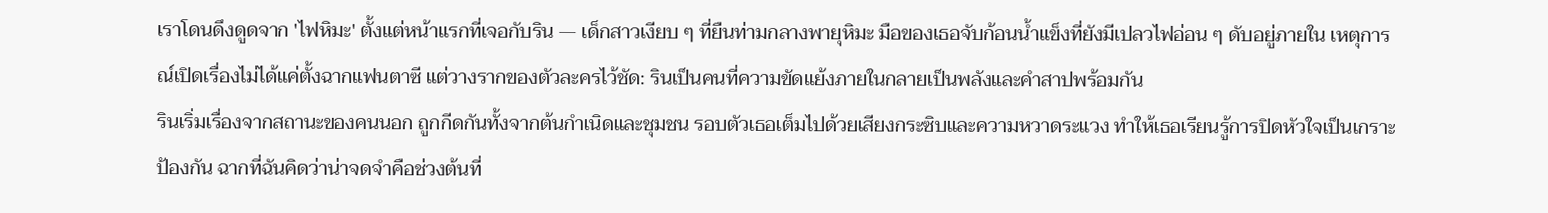เราโดนดึงดูดจาก 'ไฟหิมะ' ตั้งแต่หน้าแรกที่เจอกับริน — เด็กสาวเงียบ ๆ ที่ยืนท่ามกลางพายุหิมะ มือของเธอจับก้อนน้ำแข็งที่ยังมีเปลวไฟอ่อน ๆ ดับอยู่ภายใน เหตุการณ์เปิดเรื่องไม่ได้แค่ตั้งฉากแฟนตาซี แต่วางรากของตัวละครไว้ชัด: รินเป็นคนที่ความขัดแย้งภายในกลายเป็นพลังและคำสาปพร้อมกัน
รินเริ่มเรื่องจากสถานะของคนนอก ถูกกีดกันทั้งจากต้นกำเนิดและชุมชน รอบตัวเธอเต็มไปด้วยเสียงกระซิบและความหวาดระแวง ทำให้เธอเรียนรู้การปิดหัวใจเป็นเกราะป้องกัน ฉากที่ฉันคิดว่าน่าจดจำคือช่วงต้นที่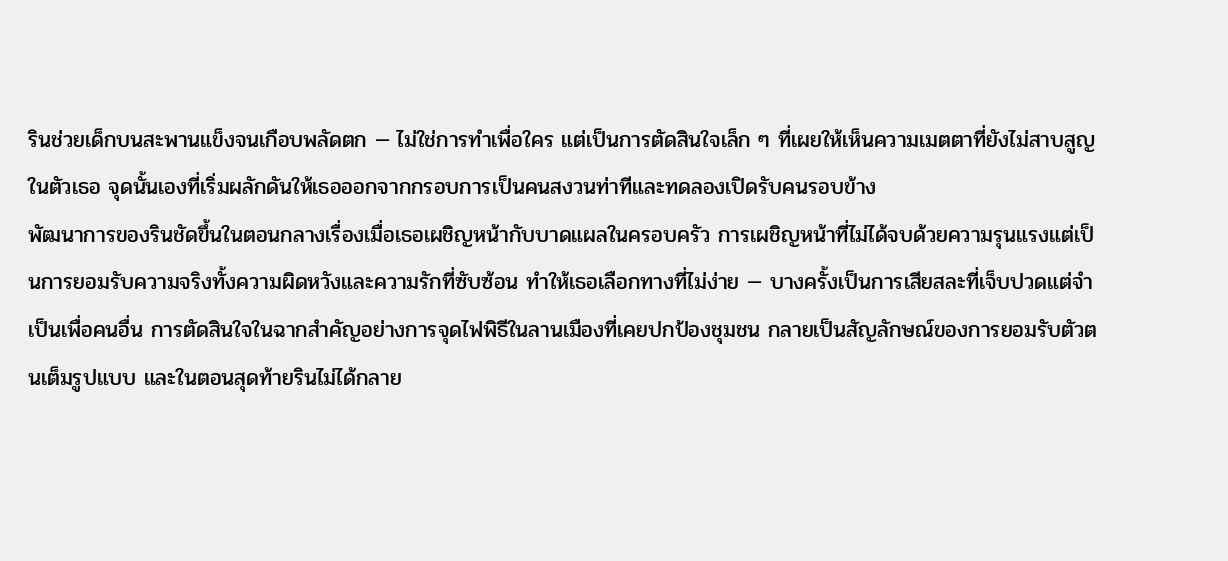รินช่วยเด็กบนสะพานแข็งจนเกือบพลัดตก — ไม่ใช่การทำเพื่อใคร แต่เป็นการตัดสินใจเล็ก ๆ ที่เผยให้เห็นความเมตตาที่ยังไม่สาบสูญในตัวเธอ จุดนั้นเองที่เริ่มผลักดันให้เธอออกจากกรอบการเป็นคนสงวนท่าทีและทดลองเปิดรับคนรอบข้าง
พัฒนาการของรินชัดขึ้นในตอนกลางเรื่องเมื่อเธอเผชิญหน้ากับบาดแผลในครอบครัว การเผชิญหน้าที่ไม่ได้จบด้วยความรุนแรงแต่เป็นการยอมรับความจริงทั้งความผิดหวังและความรักที่ซับซ้อน ทำให้เธอเลือกทางที่ไม่ง่าย — บางครั้งเป็นการเสียสละที่เจ็บปวดแต่จำเป็นเพื่อคนอื่น การตัดสินใจในฉากสำคัญอย่างการจุดไฟพิธีในลานเมืองที่เคยปกป้องชุมชน กลายเป็นสัญลักษณ์ของการยอมรับตัวตนเต็มรูปแบบ และในตอนสุดท้ายรินไม่ได้กลาย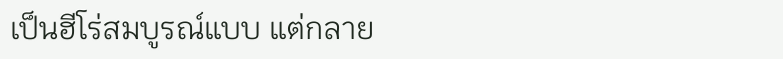เป็นฮีโร่สมบูรณ์แบบ แต่กลาย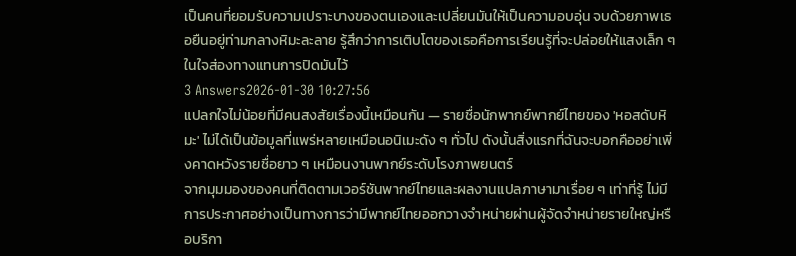เป็นคนที่ยอมรับความเปราะบางของตนเองและเปลี่ยนมันให้เป็นความอบอุ่น จบด้วยภาพเธอยืนอยู่ท่ามกลางหิมะละลาย รู้สึกว่าการเติบโตของเธอคือการเรียนรู้ที่จะปล่อยให้แสงเล็ก ๆ ในใจส่องทางแทนการปิดมันไว้
3 Answers2026-01-30 10:27:56
แปลกใจไม่น้อยที่มีคนสงสัยเรื่องนี้เหมือนกัน — รายชื่อนักพากย์พากย์ไทยของ 'หอสดับหิมะ' ไม่ได้เป็นข้อมูลที่แพร่หลายเหมือนอนิเมะดัง ๆ ทั่วไป ดังนั้นสิ่งแรกที่ฉันจะบอกคืออย่าเพิ่งคาดหวังรายชื่อยาว ๆ เหมือนงานพากย์ระดับโรงภาพยนตร์
จากมุมมองของคนที่ติดตามเวอร์ชันพากย์ไทยและผลงานแปลภาษามาเรื่อย ๆ เท่าที่รู้ ไม่มีการประกาศอย่างเป็นทางการว่ามีพากย์ไทยออกวางจำหน่ายผ่านผู้จัดจำหน่ายรายใหญ่หรือบริกา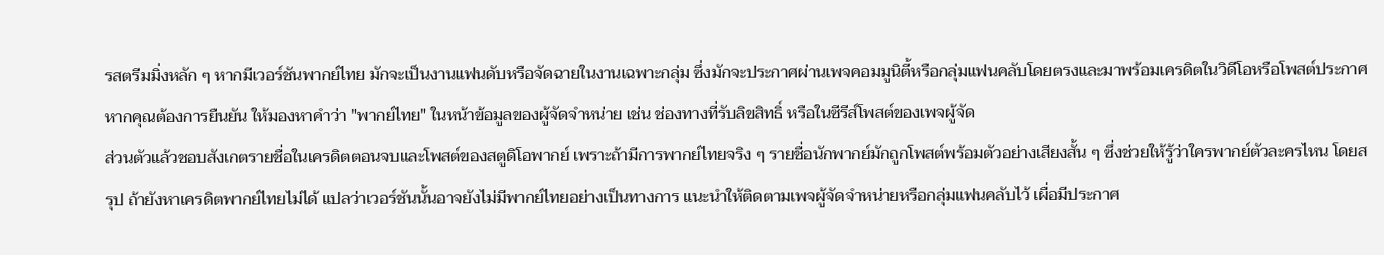รสตรีมมิ่งหลัก ๆ หากมีเวอร์ชันพากย์ไทย มักจะเป็นงานแฟนดับหรือจัดฉายในงานเฉพาะกลุ่ม ซึ่งมักจะประกาศผ่านเพจคอมมูนิตี้หรือกลุ่มแฟนคลับโดยตรงและมาพร้อมเครดิตในวิดีโอหรือโพสต์ประกาศ หากคุณต้องการยืนยัน ให้มองหาคำว่า "พากย์ไทย" ในหน้าข้อมูลของผู้จัดจำหน่าย เช่น ช่องทางที่รับลิขสิทธิ์ หรือในซีรีส์โพสต์ของเพจผู้จัด
ส่วนตัวแล้วชอบสังเกตรายชื่อในเครดิตตอนจบและโพสต์ของสตูดิโอพากย์ เพราะถ้ามีการพากย์ไทยจริง ๆ รายชื่อนักพากย์มักถูกโพสต์พร้อมตัวอย่างเสียงสั้น ๆ ซึ่งช่วยให้รู้ว่าใครพากย์ตัวละครไหน โดยสรุป ถ้ายังหาเครดิตพากย์ไทยไม่ได้ แปลว่าเวอร์ชันนั้นอาจยังไม่มีพากย์ไทยอย่างเป็นทางการ แนะนำให้ติดตามเพจผู้จัดจำหน่ายหรือกลุ่มแฟนคลับไว้ เผื่อมีประกาศ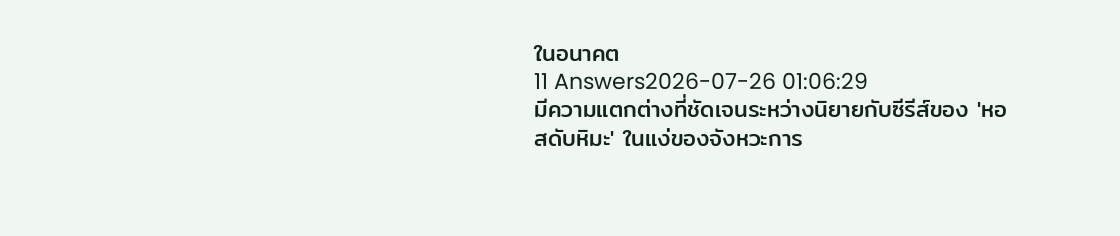ในอนาคต
11 Answers2026-07-26 01:06:29
มีความแตกต่างที่ชัดเจนระหว่างนิยายกับซีรีส์ของ 'หอสดับหิมะ' ในแง่ของจังหวะการ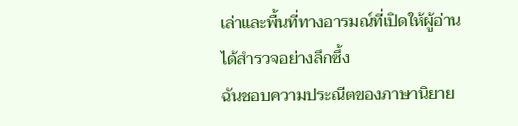เล่าและพื้นที่ทางอารมณ์ที่เปิดให้ผู้อ่านได้สำรวจอย่างลึกซึ้ง
ฉันชอบความประณีตของภาษานิยาย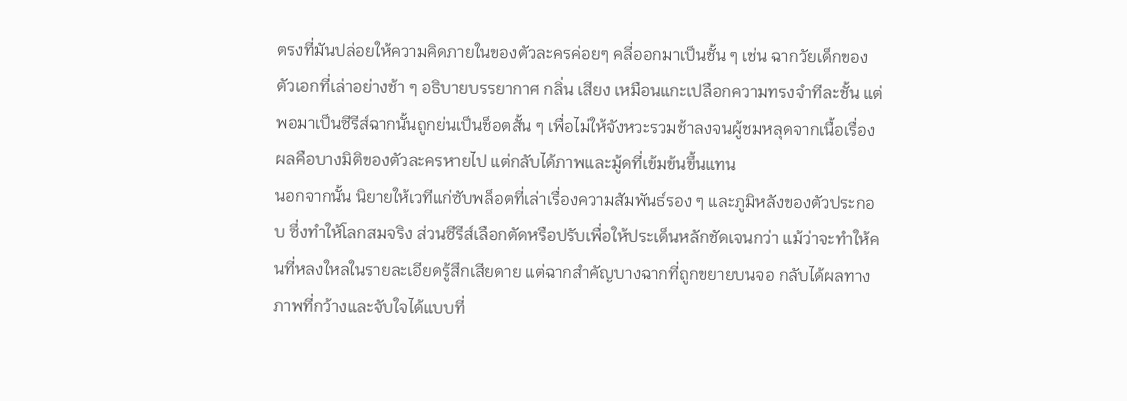ตรงที่มันปล่อยให้ความคิดภายในของตัวละครค่อยๆ คลี่ออกมาเป็นชั้น ๆ เช่น ฉากวัยเด็กของตัวเอกที่เล่าอย่างช้า ๆ อธิบายบรรยากาศ กลิ่น เสียง เหมือนแกะเปลือกความทรงจำทีละชั้น แต่พอมาเป็นซีรีส์ฉากนั้นถูกย่นเป็นช็อตสั้น ๆ เพื่อไม่ให้จังหวะรวมช้าลงจนผู้ชมหลุดจากเนื้อเรื่อง ผลคือบางมิติของตัวละครหายไป แต่กลับได้ภาพและมู้ดที่เข้มข้นขึ้นแทน
นอกจากนั้น นิยายให้เวทีแก่ซับพล็อตที่เล่าเรื่องความสัมพันธ์รอง ๆ และภูมิหลังของตัวประกอบ ซึ่งทำให้โลกสมจริง ส่วนซีรีส์เลือกตัดหรือปรับเพื่อให้ประเด็นหลักชัดเจนกว่า แม้ว่าจะทำให้คนที่หลงใหลในรายละเอียดรู้สึกเสียดาย แต่ฉากสำคัญบางฉากที่ถูกขยายบนจอ กลับได้ผลทางภาพที่กว้างและจับใจได้แบบที่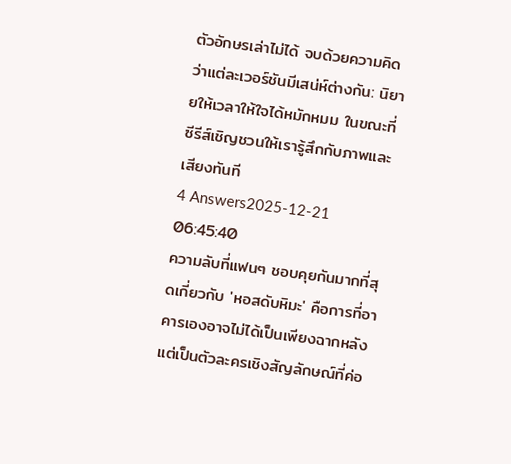ตัวอักษรเล่าไม่ได้ จบด้วยความคิดว่าแต่ละเวอร์ชันมีเสน่ห์ต่างกัน: นิยายให้เวลาให้ใจได้หมักหมม ในขณะที่ซีรีส์เชิญชวนให้เรารู้สึกกับภาพและเสียงทันที
4 Answers2025-12-21 06:45:40
ความลับที่แฟนๆ ชอบคุยกันมากที่สุดเกี่ยวกับ 'หอสดับหิมะ' คือการที่อาคารเองอาจไม่ได้เป็นเพียงฉากหลัง แต่เป็นตัวละครเชิงสัญลักษณ์ที่ค่อ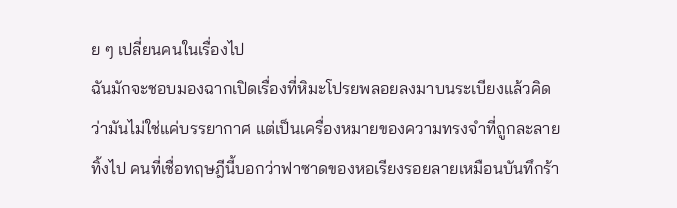ย ๆ เปลี่ยนคนในเรื่องไป
ฉันมักจะชอบมองฉากเปิดเรื่องที่หิมะโปรยพลอยลงมาบนระเบียงแล้วคิดว่ามันไม่ใช่แค่บรรยากาศ แต่เป็นเครื่องหมายของความทรงจำที่ถูกละลายทิ้งไป คนที่เชื่อทฤษฎีนี้บอกว่าฟาซาดของหอเรียงรอยลายเหมือนบันทึกร้า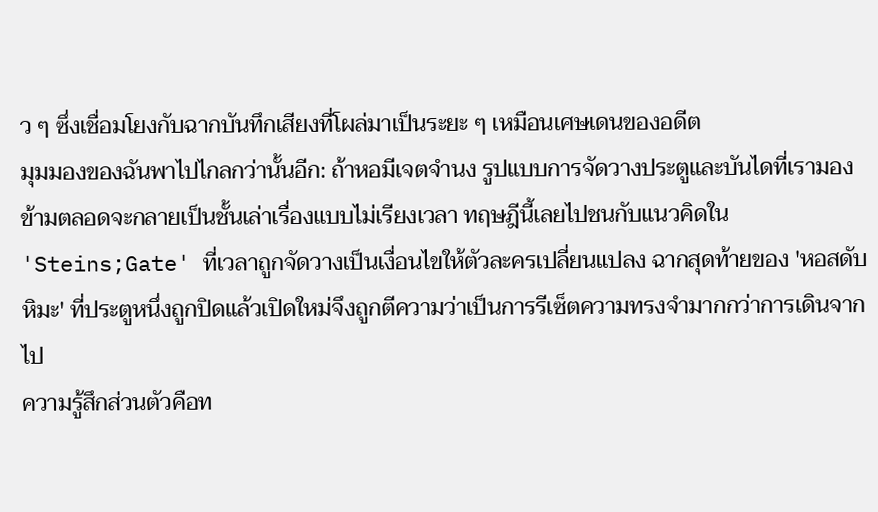ว ๆ ซึ่งเชื่อมโยงกับฉากบันทึกเสียงที่โผล่มาเป็นระยะ ๆ เหมือนเศษเดนของอดีต
มุมมองของฉันพาไปไกลกว่านั้นอีก: ถ้าหอมีเจตจำนง รูปแบบการจัดวางประตูและบันไดที่เรามองข้ามตลอดจะกลายเป็นชั้นเล่าเรื่องแบบไม่เรียงเวลา ทฤษฎีนี้เลยไปชนกับแนวคิดใน 'Steins;Gate' ที่เวลาถูกจัดวางเป็นเงื่อนไขให้ตัวละครเปลี่ยนแปลง ฉากสุดท้ายของ 'หอสดับหิมะ' ที่ประตูหนึ่งถูกปิดแล้วเปิดใหม่จึงถูกตีความว่าเป็นการรีเซ็ตความทรงจำมากกว่าการเดินจากไป
ความรู้สึกส่วนตัวคือท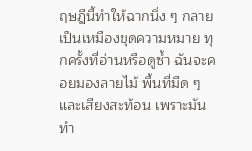ฤษฎีนี้ทำให้ฉากนิ่ง ๆ กลายเป็นเหมืองขุดความหมาย ทุกครั้งที่อ่านหรือดูซ้ำ ฉันจะคอยมองลายไม้ พื้นที่มืด ๆ และเสียงสะท้อน เพราะมันทำ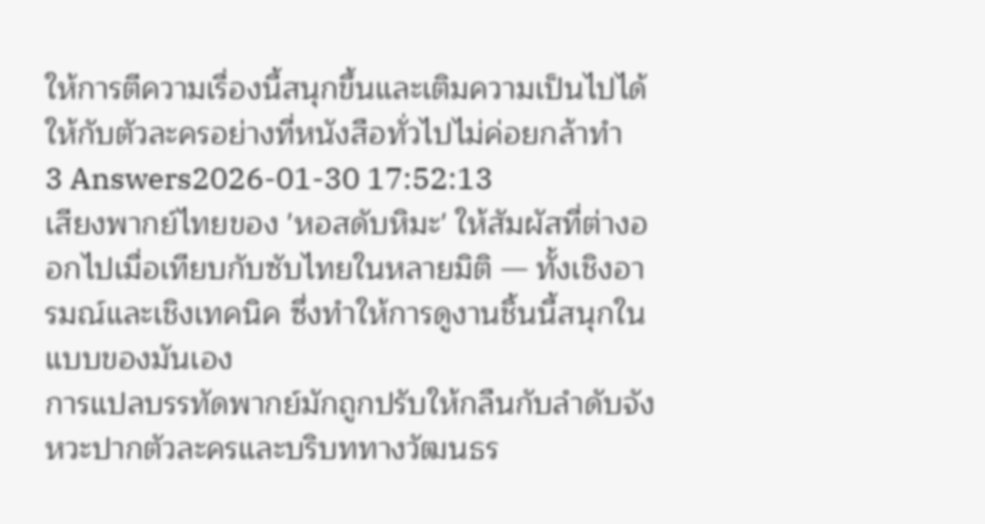ให้การตีความเรื่องนี้สนุกขึ้นและเติมความเป็นไปได้ให้กับตัวละครอย่างที่หนังสือทั่วไปไม่ค่อยกล้าทำ
3 Answers2026-01-30 17:52:13
เสียงพากย์ไทยของ 'หอสดับหิมะ' ให้สัมผัสที่ต่างออกไปเมื่อเทียบกับซับไทยในหลายมิติ — ทั้งเชิงอารมณ์และเชิงเทคนิค ซึ่งทำให้การดูงานชิ้นนี้สนุกในแบบของมันเอง
การแปลบรรทัดพากย์มักถูกปรับให้กลืนกับลำดับจังหวะปากตัวละครและบริบททางวัฒนธร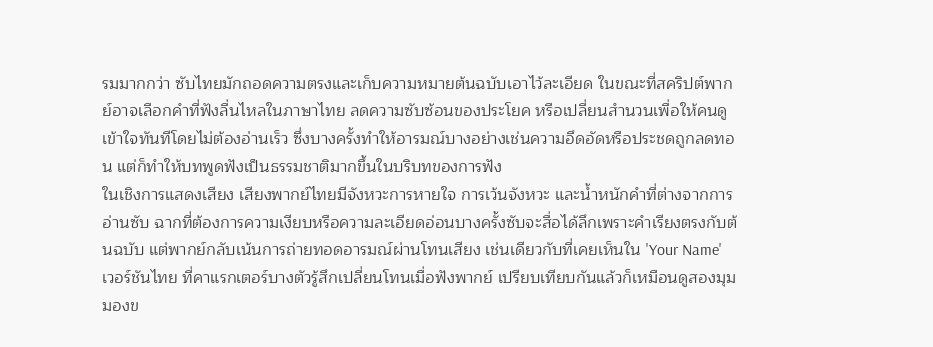รมมากกว่า ซับไทยมักถอดความตรงและเก็บความหมายต้นฉบับเอาไว้ละเอียด ในขณะที่สคริปต์พากย์อาจเลือกคำที่ฟังลื่นไหลในภาษาไทย ลดความซับซ้อนของประโยค หรือเปลี่ยนสำนวนเพื่อให้คนดูเข้าใจทันทีโดยไม่ต้องอ่านเร็ว ซึ่งบางครั้งทำให้อารมณ์บางอย่างเช่นความอึดอัดหรือประชดถูกลดทอน แต่ก็ทำให้บทพูดฟังเป็นธรรมชาติมากขึ้นในบริบทของการฟัง
ในเชิงการแสดงเสียง เสียงพากย์ไทยมีจังหวะการหายใจ การเว้นจังหวะ และน้ำหนักคำที่ต่างจากการอ่านซับ ฉากที่ต้องการความเงียบหรือความละเอียดอ่อนบางครั้งซับจะสื่อได้ลึกเพราะคำเรียงตรงกับต้นฉบับ แต่พากย์กลับเน้นการถ่ายทอดอารมณ์ผ่านโทนเสียง เช่นเดียวกับที่เคยเห็นใน 'Your Name' เวอร์ชันไทย ที่คาแรกเตอร์บางตัวรู้สึกเปลี่ยนโทนเมื่อฟังพากย์ เปรียบเทียบกันแล้วก็เหมือนดูสองมุมมองข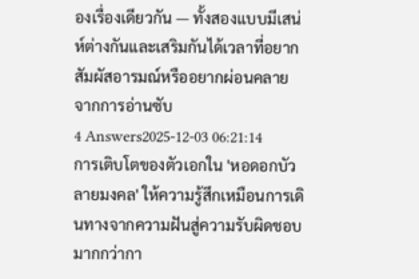องเรื่องเดียวกัน — ทั้งสองแบบมีเสน่ห์ต่างกันและเสริมกันได้เวลาที่อยากสัมผัสอารมณ์หรืออยากผ่อนคลายจากการอ่านซับ
4 Answers2025-12-03 06:21:14
การเติบโตของตัวเอกใน 'หอดอกบัวลายมงคล' ให้ความรู้สึกเหมือนการเดินทางจากความฝันสู่ความรับผิดชอบมากกว่ากา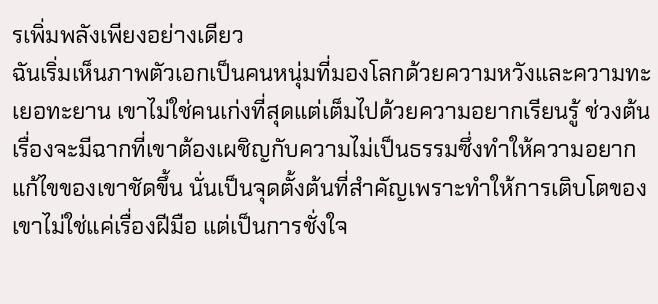รเพิ่มพลังเพียงอย่างเดียว
ฉันเริ่มเห็นภาพตัวเอกเป็นคนหนุ่มที่มองโลกด้วยความหวังและความทะเยอทะยาน เขาไม่ใช่คนเก่งที่สุดแต่เต็มไปด้วยความอยากเรียนรู้ ช่วงต้นเรื่องจะมีฉากที่เขาต้องเผชิญกับความไม่เป็นธรรมซึ่งทำให้ความอยากแก้ไขของเขาชัดขึ้น นั่นเป็นจุดตั้งต้นที่สำคัญเพราะทำให้การเติบโตของเขาไม่ใช่แค่เรื่องฝีมือ แต่เป็นการชั่งใจ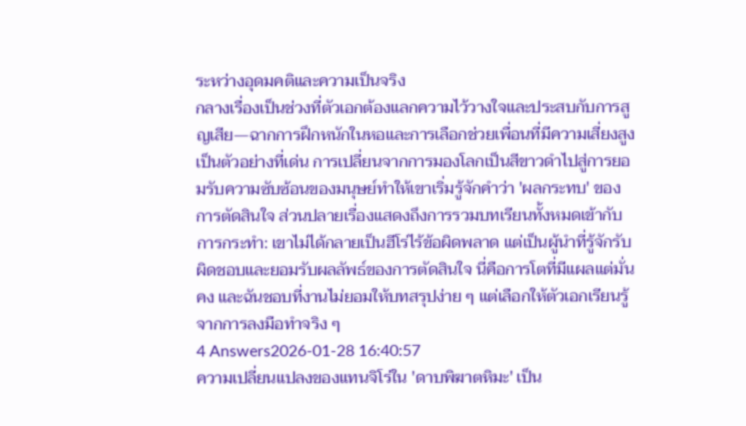ระหว่างอุดมคติและความเป็นจริง
กลางเรื่องเป็นช่วงที่ตัวเอกต้องแลกความไว้วางใจและประสบกับการสูญเสีย—ฉากการฝึกหนักในหอและการเลือกช่วยเพื่อนที่มีความเสี่ยงสูงเป็นตัวอย่างที่เด่น การเปลี่ยนจากการมองโลกเป็นสีขาวดำไปสู่การยอมรับความซับซ้อนของมนุษย์ทำให้เขาเริ่มรู้จักคำว่า 'ผลกระทบ' ของการตัดสินใจ ส่วนปลายเรื่องแสดงถึงการรวมบทเรียนทั้งหมดเข้ากับการกระทำ: เขาไม่ได้กลายเป็นฮีโร่ไร้ข้อผิดพลาด แต่เป็นผู้นำที่รู้จักรับผิดชอบและยอมรับผลลัพธ์ของการตัดสินใจ นี่คือการโตที่มีแผลแต่มั่นคง และฉันชอบที่งานไม่ยอมให้บทสรุปง่าย ๆ แต่เลือกให้ตัวเอกเรียนรู้จากการลงมือทำจริง ๆ
4 Answers2026-01-28 16:40:57
ความเปลี่ยนแปลงของแทนจิโร่ใน 'ดาบพิฆาตหิมะ' เป็น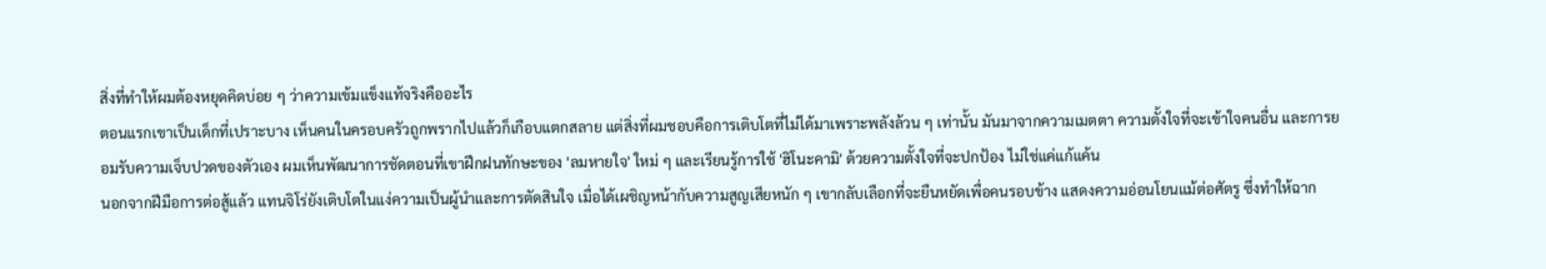สิ่งที่ทำให้ผมต้องหยุดคิดบ่อย ๆ ว่าความเข้มแข็งแท้จริงคืออะไร
ตอนแรกเขาเป็นเด็กที่เปราะบาง เห็นคนในครอบครัวถูกพรากไปแล้วก็เกือบแตกสลาย แต่สิ่งที่ผมชอบคือการเติบโตที่ไม่ได้มาเพราะพลังล้วน ๆ เท่านั้น มันมาจากความเมตตา ความตั้งใจที่จะเข้าใจคนอื่น และการยอมรับความเจ็บปวดของตัวเอง ผมเห็นพัฒนาการชัดตอนที่เขาฝึกฝนทักษะของ 'ลมหายใจ' ใหม่ ๆ และเรียนรู้การใช้ 'ฮิโนะคามิ' ด้วยความตั้งใจที่จะปกป้อง ไม่ใช่แค่แก้แค้น
นอกจากฝีมือการต่อสู้แล้ว แทนจิโร่ยังเติบโตในแง่ความเป็นผู้นำและการตัดสินใจ เมื่อได้เผชิญหน้ากับความสูญเสียหนัก ๆ เขากลับเลือกที่จะยืนหยัดเพื่อคนรอบข้าง แสดงความอ่อนโยนแม้ต่อศัตรู ซึ่งทำให้ฉาก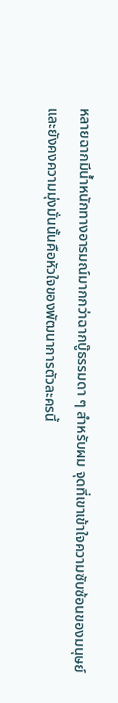หลายฉากมีน้ำหนักทางอารมณ์มากกว่าฉากบู๊ธรรมดา ๆ สำหรับผม จุดที่เขาเข้าใจความซับซ้อนของมนุษย์และยังคงความมุ่งมั่นนั้นคือหัวใจของพัฒนาการตัวละครนี้